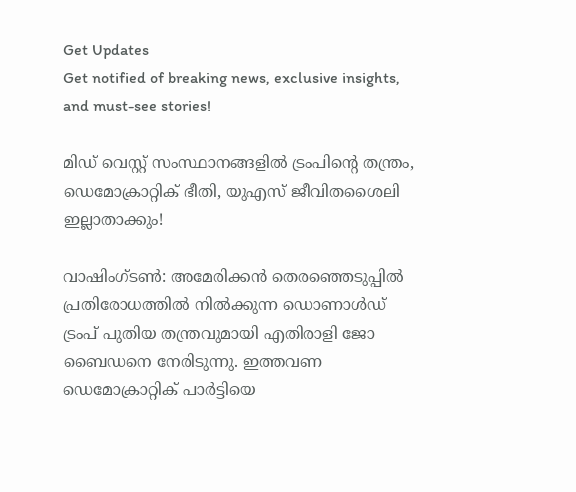Get Updates
Get notified of breaking news, exclusive insights, and must-see stories!

മിഡ് വെസ്റ്റ് സംസ്ഥാനങ്ങളില്‍ ട്രംപിന്റെ തന്ത്രം, ഡെമോക്രാറ്റിക് ഭീതി, യുഎസ് ജീവിതശൈലി ഇല്ലാതാക്കും!

വാഷിംഗ്ടണ്‍: അമേരിക്കന്‍ തെരഞ്ഞെടുപ്പില്‍ പ്രതിരോധത്തില്‍ നില്‍ക്കുന്ന ഡൊണാള്‍ഡ് ട്രംപ് പുതിയ തന്ത്രവുമായി എതിരാളി ജോ ബൈഡനെ നേരിടുന്നു. ഇത്തവണ ഡെമോക്രാറ്റിക് പാര്‍ട്ടിയെ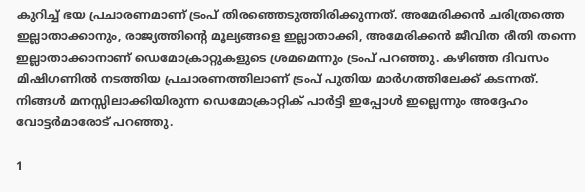കുറിച്ച് ഭയ പ്രചാരണമാണ് ട്രംപ് തിരഞ്ഞെടുത്തിരിക്കുന്നത്. അമേരിക്കന്‍ ചരിത്രത്തെ ഇല്ലാതാക്കാനും, രാജ്യത്തിന്റെ മൂല്യങ്ങളെ ഇല്ലാതാക്കി, അമേരിക്കന്‍ ജീവിത രീതി തന്നെ ഇല്ലാതാക്കാനാണ് ഡെമോക്രാറ്റുകളുടെ ശ്രമമെന്നും ട്രംപ് പറഞ്ഞു. കഴിഞ്ഞ ദിവസം മിഷിഗണില്‍ നടത്തിയ പ്രചാരണത്തിലാണ് ട്രംപ് പുതിയ മാര്‍ഗത്തിലേക്ക് കടന്നത്. നിങ്ങള്‍ മനസ്സിലാക്കിയിരുന്ന ഡെമോക്രാറ്റിക് പാര്‍ട്ടി ഇപ്പോള്‍ ഇല്ലെന്നും അദ്ദേഹം വോട്ടര്‍മാരോട് പറഞ്ഞു.

1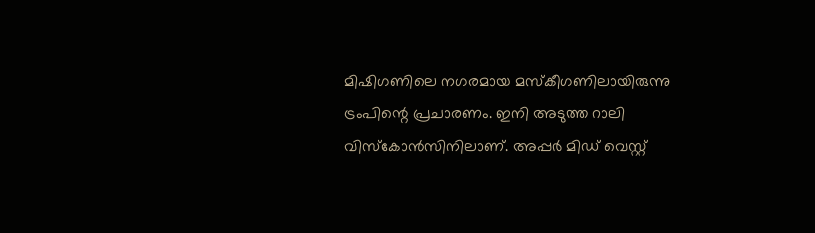മിഷിഗണിലെ നഗരമായ മസ്‌കീഗണിലായിരുന്നു ട്രംപിന്റെ പ്രചാരണം. ഇനി അടുത്ത റാലി വിസ്‌കോന്‍സിനിലാണ്. അപ്പര്‍ മിഡ് വെസ്റ്റ്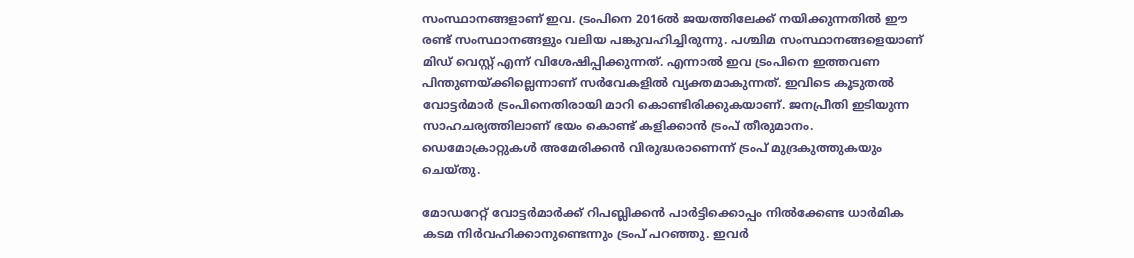സംസ്ഥാനങ്ങളാണ് ഇവ. ട്രംപിനെ 2016ല്‍ ജയത്തിലേക്ക് നയിക്കുന്നതില്‍ ഈ രണ്ട് സംസ്ഥാനങ്ങളും വലിയ പങ്കുവഹിച്ചിരുന്നു. പശ്ചിമ സംസ്ഥാനങ്ങളെയാണ് മിഡ് വെസ്റ്റ് എന്ന് വിശേഷിപ്പിക്കുന്നത്. എന്നാല്‍ ഇവ ട്രംപിനെ ഇത്തവണ പിന്തുണയ്ക്കില്ലെന്നാണ് സര്‍വേകളില്‍ വ്യക്തമാകുന്നത്. ഇവിടെ കൂടുതല്‍ വോട്ടര്‍മാര്‍ ട്രംപിനെതിരായി മാറി കൊണ്ടിരിക്കുകയാണ്. ജനപ്രീതി ഇടിയുന്ന സാഹചര്യത്തിലാണ് ഭയം കൊണ്ട് കളിക്കാന്‍ ട്രംപ് തീരുമാനം. ഡെമോക്രാറ്റുകള്‍ അമേരിക്കന്‍ വിരുദ്ധരാണെന്ന് ട്രംപ് മുദ്രകുത്തുകയും ചെയ്തു.

മോഡറേറ്റ് വോട്ടര്‍മാര്‍ക്ക് റിപബ്ലിക്കന്‍ പാര്‍ട്ടിക്കൊപ്പം നില്‍ക്കേണ്ട ധാര്‍മിക കടമ നിര്‍വഹിക്കാനുണ്ടെന്നും ട്രംപ് പറഞ്ഞു. ഇവര്‍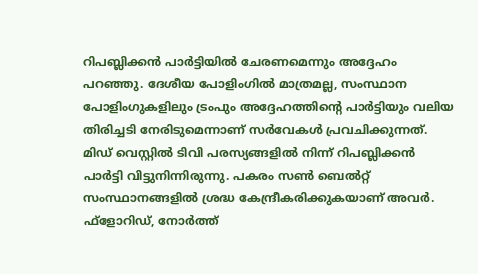റിപബ്ലിക്കന്‍ പാര്‍ട്ടിയില്‍ ചേരണമെന്നും അദ്ദേഹം പറഞ്ഞു. ദേശീയ പോളിംഗില്‍ മാത്രമല്ല, സംസ്ഥാന പോളിംഗുകളിലും ട്രംപും അദ്ദേഹത്തിന്റെ പാര്‍ട്ടിയും വലിയ തിരിച്ചടി നേരിടുമെന്നാണ് സര്‍വേകള്‍ പ്രവചിക്കുന്നത്. മിഡ് വെസ്റ്റില്‍ ടിവി പരസ്യങ്ങളില്‍ നിന്ന് റിപബ്ലിക്കന്‍ പാര്‍ട്ടി വിട്ടുനിന്നിരുന്നു. പകരം സണ്‍ ബെല്‍റ്റ് സംസ്ഥാനങ്ങളില്‍ ശ്രദ്ധ കേന്ദ്രീകരിക്കുകയാണ് അവര്‍. ഫ്‌ളോറിഡ്, നോര്‍ത്ത്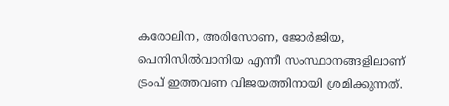കരോലിന, അരിസോണ, ജോര്‍ജിയ, പെനിസില്‍വാനിയ എന്നീ സംസ്ഥാനങ്ങളിലാണ് ട്രംപ് ഇത്തവണ വിജയത്തിനായി ശ്രമിക്കുന്നത്.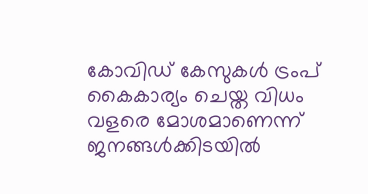കോവിഡ് കേസുകള്‍ ട്രംപ് കൈകാര്യം ചെയ്ത വിധം വളരെ മോശമാണെന്ന് ജനങ്ങള്‍ക്കിടയില്‍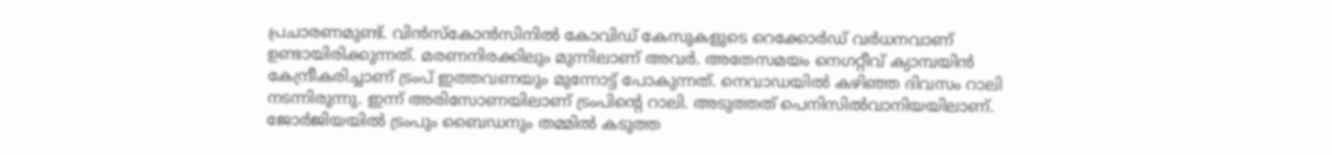പ്രചാരണമുണ്ട്. വിന്‍സ്‌കോന്‍സിനില്‍ കോവിഡ് കേസുകളുടെ റെക്കോര്‍ഡ് വര്‍ധനവാണ് ഉണ്ടായിരിക്കുന്നത്. മരണനിരക്കിലും മുന്നിലാണ് അവര്‍. അതേസമയം നെഗറ്റീവ് ക്യാമ്പയിന്‍ കേന്ദ്രീകരിച്ചാണ് ട്രംപ് ഇത്തവണയും മുന്നോട്ട് പോകുന്നത്. നെവാഡയില്‍ കഴിഞ്ഞ ദിവസം റാലി നടന്നിരുന്നു. ഇന്ന് അരിസോണയിലാണ് ട്രംപിന്റെ റാലി. അടുത്തത് പെനിസില്‍വാനിയയിലാണ്. ജോര്‍ജിയയില്‍ ട്രംപും ബൈഡനും തമ്മില്‍ കടുത്ത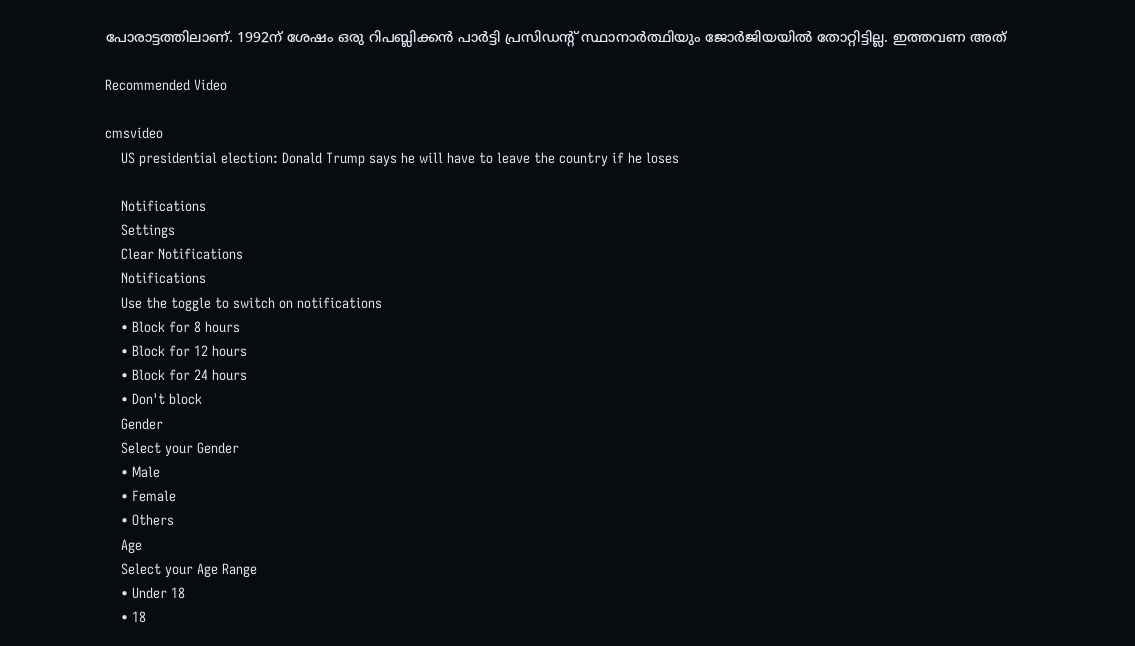പോരാട്ടത്തിലാണ്. 1992ന് ശേഷം ഒരു റിപബ്ലിക്കന്‍ പാര്‍ട്ടി പ്രസിഡന്റ് സ്ഥാനാര്‍ത്ഥിയും ജോര്‍ജിയയില്‍ തോറ്റിട്ടില്ല. ഇത്തവണ അത്

Recommended Video

cmsvideo
    US presidential election: Donald Trump says he will have to leave the country if he loses

    Notifications
    Settings
    Clear Notifications
    Notifications
    Use the toggle to switch on notifications
    • Block for 8 hours
    • Block for 12 hours
    • Block for 24 hours
    • Don't block
    Gender
    Select your Gender
    • Male
    • Female
    • Others
    Age
    Select your Age Range
    • Under 18
    • 18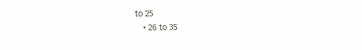to 25
    • 26 to 35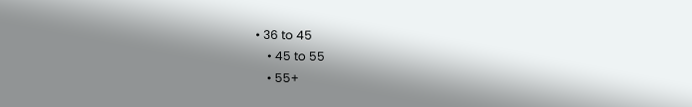• 36 to 45
    • 45 to 55
    • 55+